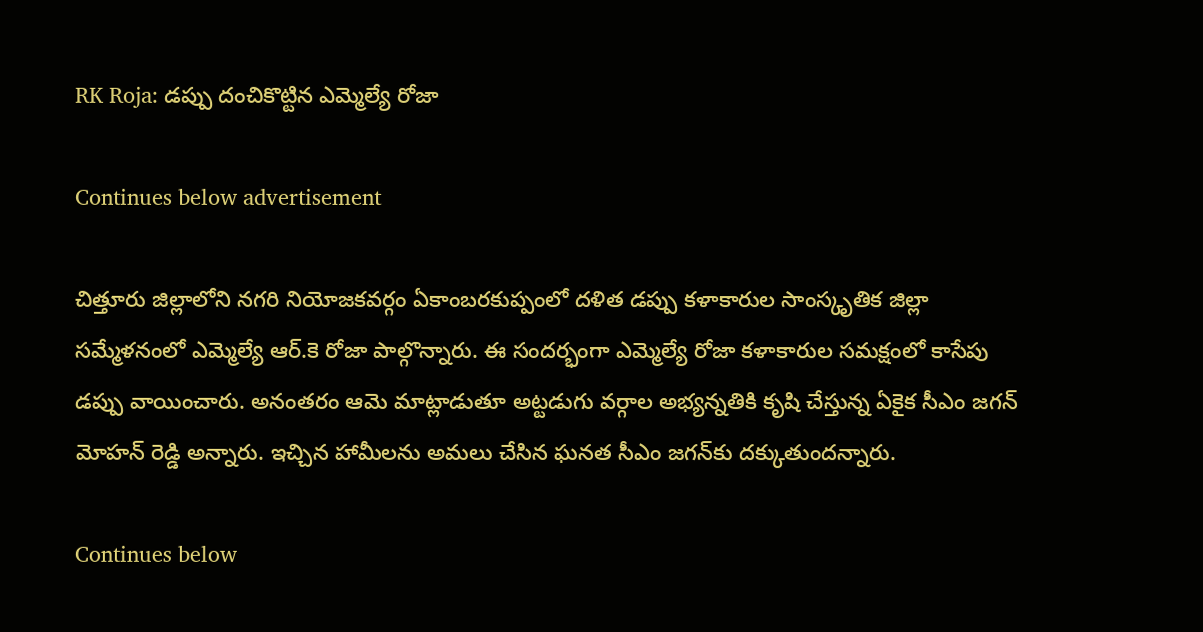RK Roja: డప్పు దంచికొట్టిన ఎమ్మెల్యే రోజా

Continues below advertisement

చిత్తూరు జిల్లాలోని నగరి నియోజకవర్గం ఏకాంబరకుప్పంలో దళిత డప్పు కళాకారుల సాంస్కృతిక జిల్లా సమ్మేళనంలో ఎమ్మెల్యే ఆర్.కె రోజా పాల్గొన్నారు. ఈ సందర్భంగా ఎమ్మెల్యే రోజా కళాకారుల సమక్షంలో కాసేపు డప్పు వాయించారు. అనంతరం ఆమె మాట్లాడుతూ అట్టడుగు వర్గాల అభ్యన్నతికి కృషి చేస్తున్న ఏకైక సీఎం జగన్‌ మోహన్‌ రెడ్డి అన్నారు. ఇచ్చిన హామీలను అమలు చేసిన ఘనత సీఎం జగన్‌కు దక్కుతుందన్నారు.

Continues below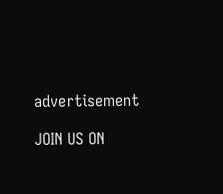advertisement

JOIN US ON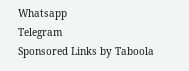Whatsapp
Telegram
Sponsored Links by Taboola